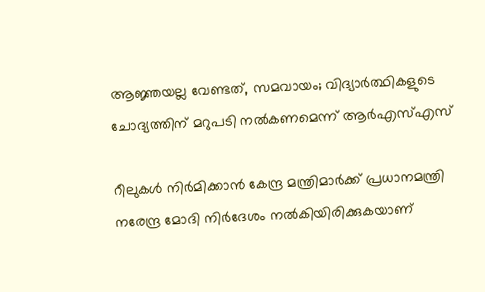ആജ്ഞയല്ല വേണ്ടത്, സമവായം; വിദ്യാർത്ഥികളുടെ ചോദ്യത്തിന് മറുപടി നൽകണമെന്ന് ആർഎസ്എസ്

റീലുകള്‍ നിര്‍മിക്കാന്‍ കേന്ദ്ര മന്ത്രിമാര്‍ക്ക് പ്രധാനമന്ത്രി നരേന്ദ്ര മോദി നിര്‍ദേശം നല്‍കിയിരിക്കുകയാണ്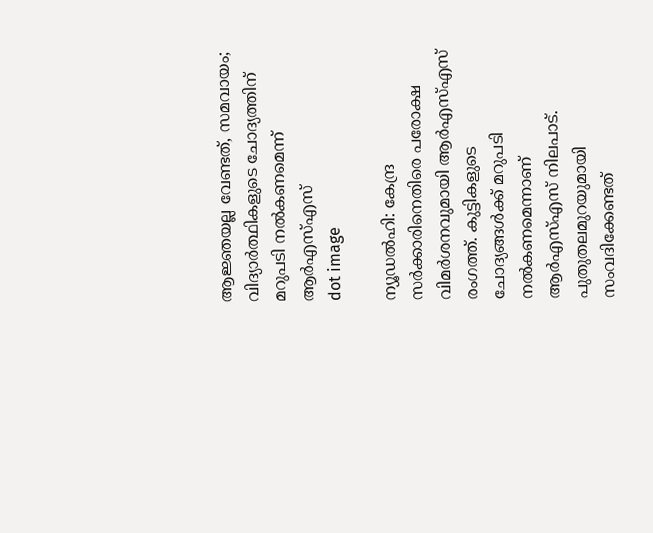ആജ്ഞയല്ല വേണ്ടത്, സമവായം; വിദ്യാർത്ഥികളുടെ ചോദ്യത്തിന് മറുപടി നൽകണമെന്ന് ആർഎസ്എസ്
dot image

ന്യൂഡല്‍ഹി: കേന്ദ്ര സര്‍ക്കാരിനെതിരെ പരോക്ഷ വിമര്‍ശനവുമായി ആര്‍എസ്എസ് രംഗത്ത്. കുട്ടികളുടെ ചോദ്യങ്ങള്‍ക്ക് മറുപടി നല്‍കണമെന്നാണ് ആര്‍എസ്എസ് നിലപാട്. പുതുതലമുറയുമായി സംവദിക്കേണ്ടത്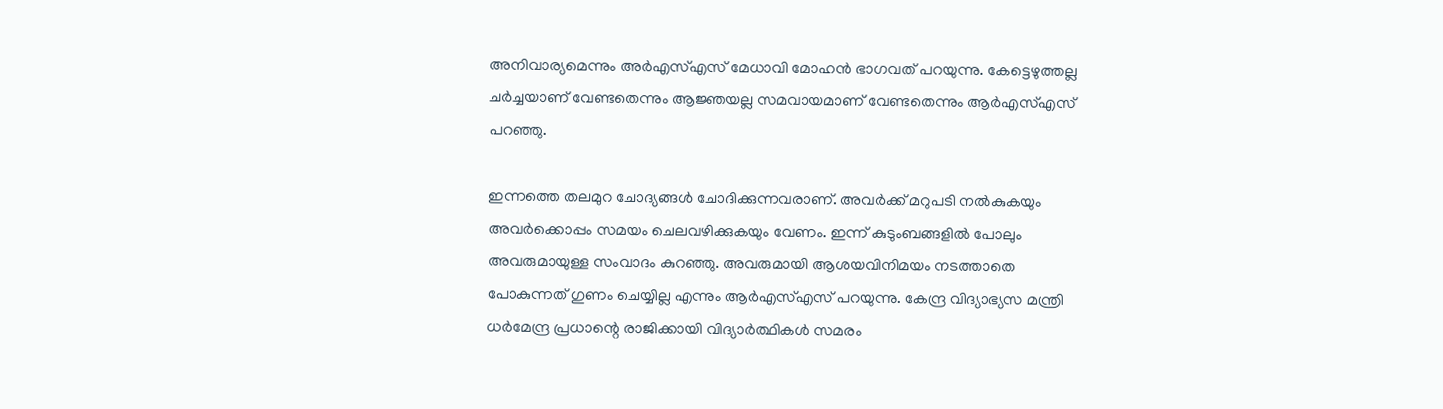അനിവാര്യമെന്നും അര്‍എസ്എസ് മേധാവി മോഹന്‍ ഭാഗവത് പറയുന്നു. കേട്ടെഴുത്തല്ല ചര്‍ച്ചയാണ് വേണ്ടതെന്നും ആജ്ഞയല്ല സമവായമാണ് വേണ്ടതെന്നും ആര്‍എസ്എസ് പറഞ്ഞു.

ഇന്നത്തെ തലമുറ ചോദ്യങ്ങള്‍ ചോദിക്കുന്നവരാണ്. അവര്‍ക്ക് മറുപടി നല്‍കുകയും അവര്‍ക്കൊപ്പം സമയം ചെലവഴിക്കുകയും വേണം. ഇന്ന് കുടുംബങ്ങളില്‍ പോലും അവരുമായുള്ള സംവാദം കുറഞ്ഞു. അവരുമായി ആശയവിനിമയം നടത്താതെ പോകുന്നത് ഗുണം ചെയ്യില്ല എന്നും ആര്‍എസ്എസ് പറയുന്നു. കേന്ദ്ര വിദ്യാഭ്യസ മന്ത്രി ധര്‍മേന്ദ്ര പ്രധാന്റെ രാജിക്കായി വിദ്യാര്‍ത്ഥികള്‍ സമരം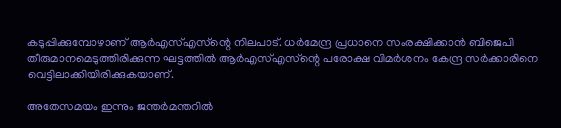കടുപ്പിക്കുമ്പോഴാണ് ആര്‍എസ്എസ്‌ന്റെ നിലപാട്. ധര്‍മേന്ദ്ര പ്രധാനെ സംരക്ഷിക്കാന്‍ ബിജെപി തീരുമാനമെടുത്തിരിക്കുന്ന ഘട്ടത്തില്‍ ആര്‍എസ്എസ്‌ന്റെ പരോക്ഷ വിമര്‍ശനം കേന്ദ്ര സര്‍ക്കാരിനെ വെട്ടിലാക്കിയിരിക്കുകയാണ്.

അതേസമയം ഇന്നും ജന്തര്‍മന്തറില്‍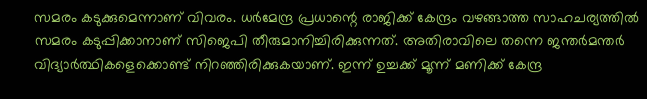സമരം കടുക്കുമെന്നാണ് വിവരം. ധര്‍മേന്ദ്ര പ്രധാന്റെ രാജിക്ക് കേന്ദ്രം വഴങ്ങാത്ത സാഹചര്യത്തില്‍ സമരം കടുപ്പിക്കാനാണ് സിജെപി തീരുമാനിച്ചിരിക്കുന്നത്. അതിരാവിലെ തന്നെ ജന്തര്‍മന്തര്‍ വിദ്യാര്‍ത്ഥികളെക്കൊണ്ട് നിറഞ്ഞിരിക്കുകയാണ്. ഇന്ന് ഉച്ചക്ക് മൂന്ന് മണിക്ക് കേന്ദ്ര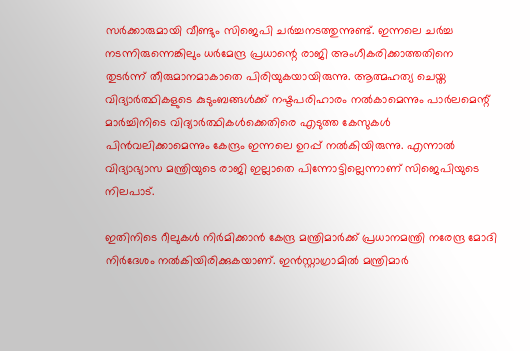സര്‍ക്കാരുമായി വീണ്ടും സിജെപി ചര്‍ച്ചനടത്തുന്നുണ്ട്. ഇന്നലെ ചര്‍ച്ച നടന്നിരുന്നെങ്കിലും ധര്‍മേന്ദ്ര പ്രധാന്റെ രാജി അംഗീകരിക്കാത്തതിനെ തുടര്‍ന്ന് തീരുമാനമാകാതെ പിരിയുകയായിരുന്നു. ആത്മഹത്യ ചെയ്ത വിദ്യാര്‍ത്ഥികളുടെ കുടുംബങ്ങള്‍ക്ക് നഷ്ടപരിഹാരം നല്‍കാമെന്നും പാര്‍ലമെന്റ് മാര്‍ച്ചിനിടെ വിദ്യാര്‍ത്ഥികള്‍ക്കെതിരെ എടുത്ത കേസുകള്‍ പിന്‍വലിക്കാമെന്നും കേന്ദ്രം ഇന്നലെ ഉറപ്പ് നല്‍കിയിരുന്നു. എന്നാല്‍ വിദ്യാഭ്യാസ മന്ത്രിയുടെ രാജി ഇല്ലാതെ പിന്നോട്ടില്ലെന്നാണ് സിജെപിയുടെ നിലപാട്.

ഇതിനിടെ റീലുകള്‍ നിര്‍മിക്കാന്‍ കേന്ദ്ര മന്ത്രിമാര്‍ക്ക് പ്രധാനമന്ത്രി നരേന്ദ്ര മോദി നിര്‍ദേശം നല്‍കിയിരിക്കുകയാണ്. ഇന്‍സ്റ്റാഗ്രാമില്‍ മന്ത്രിമാര്‍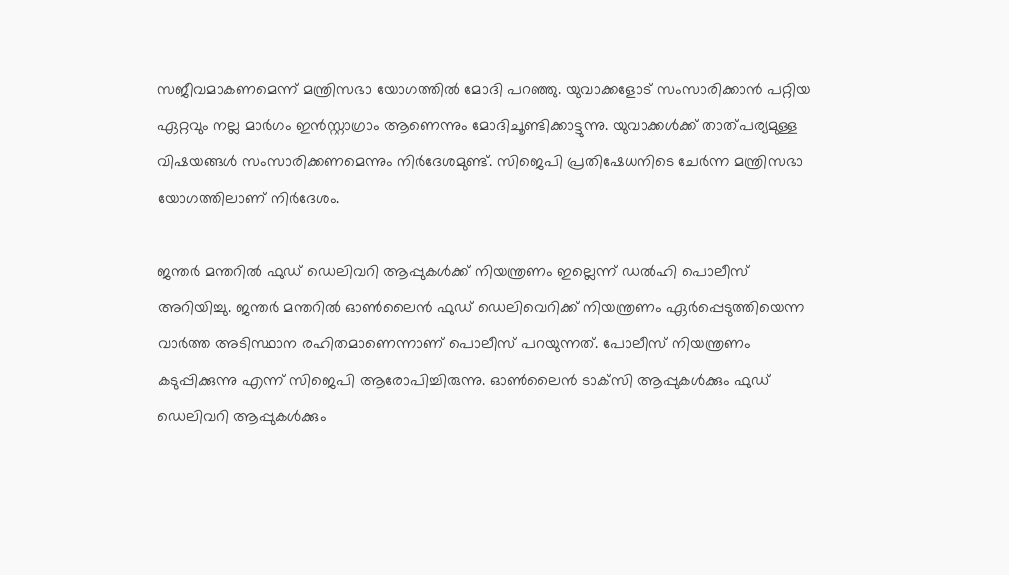സജീവമാകണമെന്ന് മന്ത്രിസഭാ യോഗത്തില്‍ മോദി പറഞ്ഞു. യുവാക്കളോട് സംസാരിക്കാന്‍ പറ്റിയ ഏറ്റവും നല്ല മാര്‍ഗം ഇന്‍സ്റ്റാഗ്രാം ആണെന്നും മോദിചൂണ്ടിക്കാട്ടുന്നു. യുവാക്കള്‍ക്ക് താത്പര്യമുള്ള വിഷയങ്ങള്‍ സംസാരിക്കണമെന്നും നിര്‍ദേശമുണ്ട്. സിജെപി പ്രതിഷേധനിടെ ചേര്‍ന്ന മന്ത്രിസഭാ യോഗത്തിലാണ് നിര്‍ദേശം.

ജന്തര്‍ മന്തറില്‍ ഫുഡ് ഡെലിവറി ആപ്പുകള്‍ക്ക് നിയന്ത്രണം ഇല്ലെന്ന് ഡല്‍ഹി പൊലീസ് അറിയിച്ചു. ജന്തര്‍ മന്തറില്‍ ഓണ്‍ലൈന്‍ ഫുഡ് ഡെലിവെറിക്ക് നിയന്ത്രണം ഏര്‍പ്പെടുത്തിയെന്ന വാര്‍ത്ത അടിസ്ഥാന രഹിതമാണെന്നാണ് പൊലീസ് പറയുന്നത്. പോലീസ് നിയന്ത്രണം കടുപ്പിക്കുന്നു എന്ന് സിജെപി ആരോപിച്ചിരുന്നു. ഓണ്‍ലൈന്‍ ടാക്‌സി ആപ്പുകള്‍ക്കും ഫുഡ് ഡെലിവറി ആപ്പുകള്‍ക്കും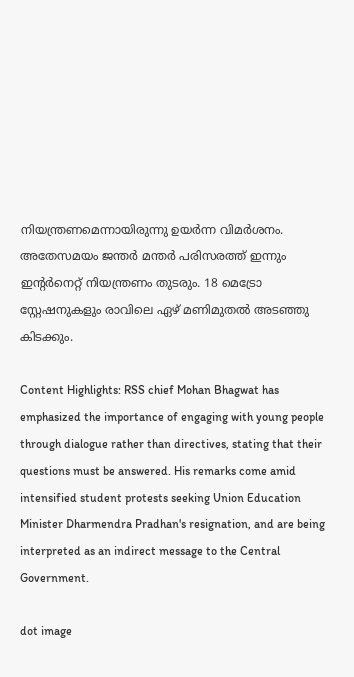നിയന്ത്രണമെന്നായിരുന്നു ഉയര്‍ന്ന വിമര്‍ശനം. അതേസമയം ജന്തര്‍ മന്തര്‍ പരിസരത്ത് ഇന്നും ഇന്റര്‍നെറ്റ് നിയന്ത്രണം തുടരും. 18 മെട്രോ സ്റ്റേഷനുകളും രാവിലെ ഏഴ് മണിമുതല്‍ അടഞ്ഞു കിടക്കും.

Content Highlights: RSS chief Mohan Bhagwat has emphasized the importance of engaging with young people through dialogue rather than directives, stating that their questions must be answered. His remarks come amid intensified student protests seeking Union Education Minister Dharmendra Pradhan's resignation, and are being interpreted as an indirect message to the Central Government.

dot image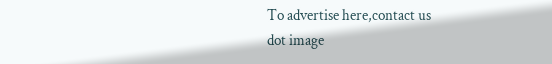To advertise here,contact us
dot image